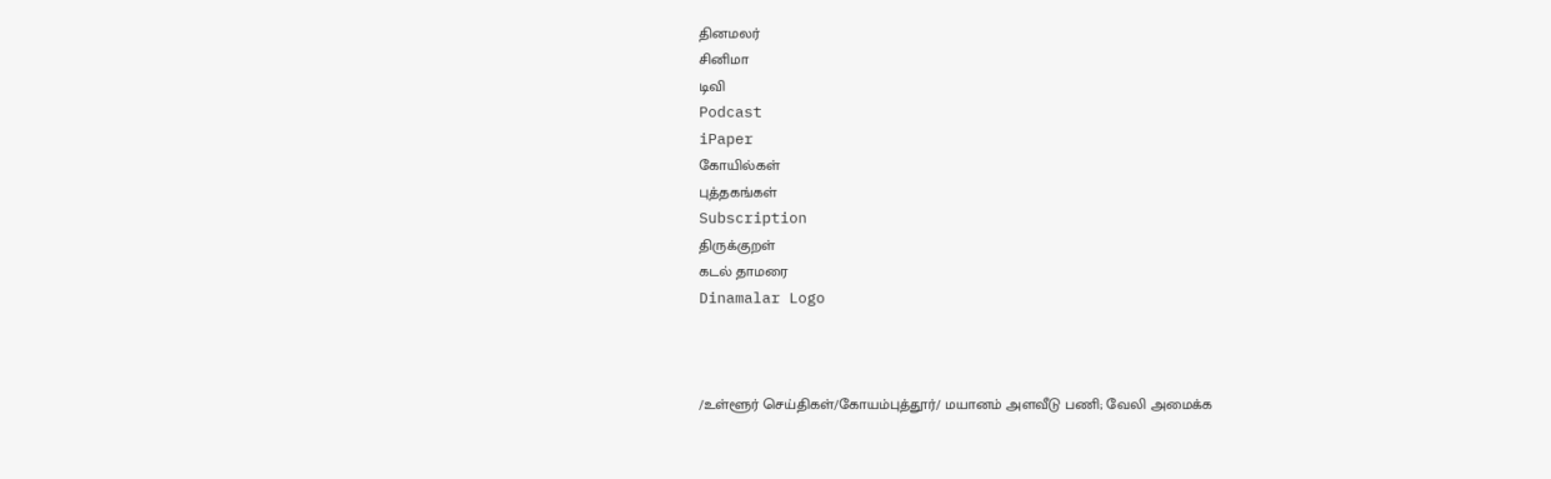தினமலர்
சினிமா
டிவி
Podcast
iPaper
கோயில்கள்
புத்தகங்கள்
Subscription
திருக்குறள்
கடல் தாமரை
Dinamalar Logo



/உள்ளூர் செய்திகள்/கோயம்புத்தூர்/ மயானம் அளவீடு பணி; வேலி அமைக்க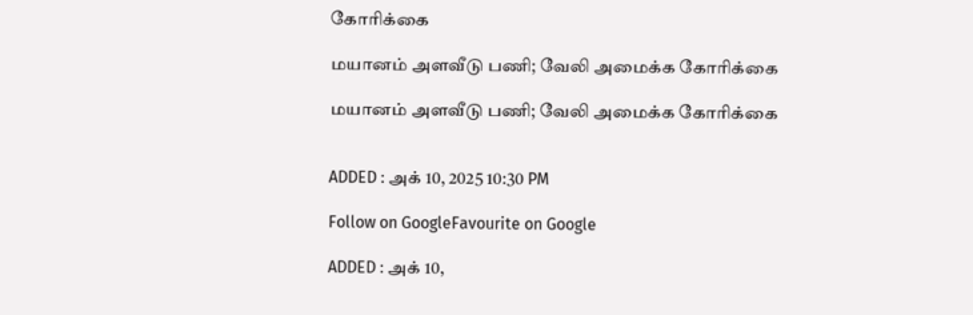கோரிக்கை

மயானம் அளவீடு பணி; வேலி அமைக்க கோரிக்கை

மயானம் அளவீடு பணி; வேலி அமைக்க கோரிக்கை


ADDED : அக் 10, 2025 10:30 PM

Follow on GoogleFavourite on Google

ADDED : அக் 10,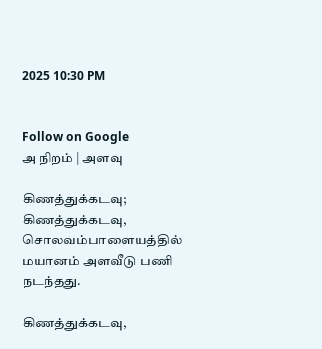2025 10:30 PM


Follow on Google
அ நிறம் | அளவு

கிணத்துக்கடவு; கிணத்துக்கடவு, சொலவம்பாளையத்தில் மயானம் அளவீடு பணி நடந்தது.

கிணத்துக்கடவு,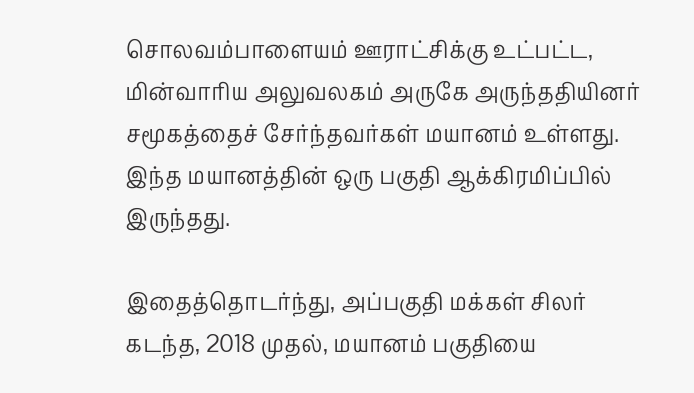சொலவம்பாளையம் ஊராட்சிக்கு உட்பட்ட, மின்வாரிய அலுவலகம் அருகே அருந்ததியினர் சமூகத்தைச் சேர்ந்தவர்கள் மயானம் உள்ளது. இந்த மயானத்தின் ஒரு பகுதி ஆக்கிரமிப்பில் இருந்தது.

இதைத்தொடர்ந்து, அப்பகுதி மக்கள் சிலர் கடந்த, 2018 முதல், மயானம் பகுதியை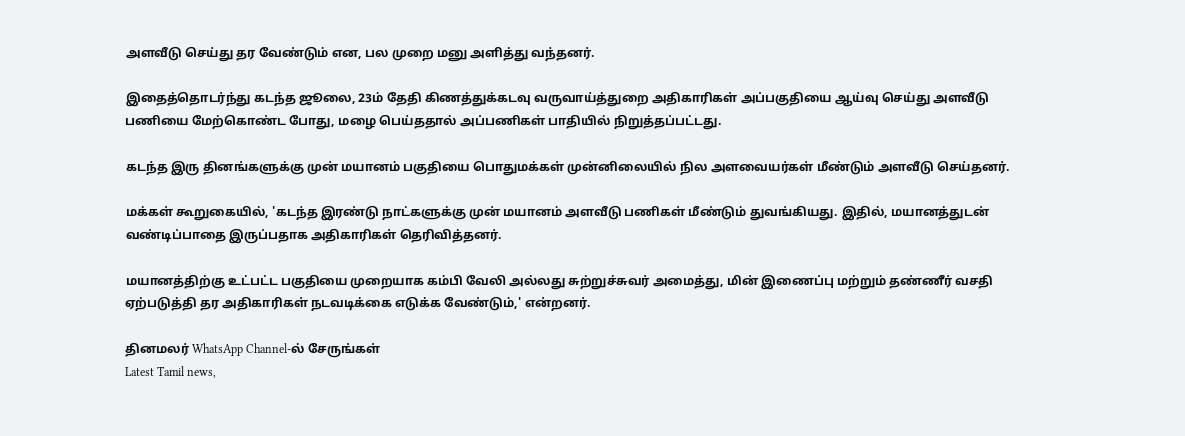அளவீடு செய்து தர வேண்டும் என, பல முறை மனு அளித்து வந்தனர்.

இதைத்தொடர்ந்து கடந்த ஜூலை, 23ம் தேதி கிணத்துக்கடவு வருவாய்த்துறை அதிகாரிகள் அப்பகுதியை ஆய்வு செய்து அளவீடு பணியை மேற்கொண்ட போது, மழை பெய்ததால் அப்பணிகள் பாதியில் நிறுத்தப்பட்டது.

கடந்த இரு தினங்களுக்கு முன் மயானம் பகுதியை பொதுமக்கள் முன்னிலையில் நில அளவையர்கள் மீண்டும் அளவீடு செய்தனர்.

மக்கள் கூறுகையில், 'கடந்த இரண்டு நாட்களுக்கு முன் மயானம் அளவீடு பணிகள் மீண்டும் துவங்கியது. இதில், மயானத்துடன் வண்டிப்பாதை இருப்பதாக அதிகாரிகள் தெரிவித்தனர்.

மயானத்திற்கு உட்பட்ட பகுதியை முறையாக கம்பி வேலி அல்லது சுற்றுச்சுவர் அமைத்து, மின் இணைப்பு மற்றும் தண்ணீர் வசதி ஏற்படுத்தி தர அதிகாரிகள் நடவடிக்கை எடுக்க வேண்டும்,' என்றனர்.

தினமலர் WhatsApp Channel-ல் சேருங்கள்
Latest Tamil news,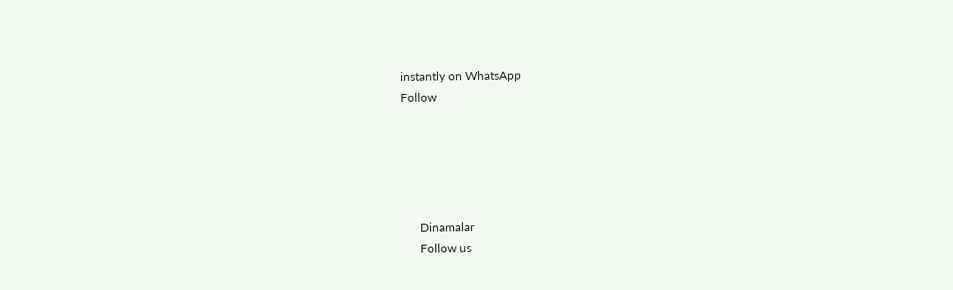instantly on WhatsApp
Follow





      Dinamalar
      Follow us